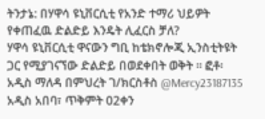ትንታኔ: በሃዋሳ ዩኒቨርሲቲ የአንድ ተማሪ ህይዎት የቀጠፈዉ ድልድይ እንዴት ሊፈርስ ቻለ?
ሃዋሳ ዩኒቨርሲቲ ዋናውን ግቢ ከቴክኖሎጂ ኢንስቲትዩት ጋር የሚያገናኘው ድልድይ በወደቀበት ወቅት ። ፎቶ፡ አዲስ ማለዳ በምህረት ገ/ክርስቶስ @Mercy23187135 አዲስ አበባ፣ ጥቅምት 02ቀን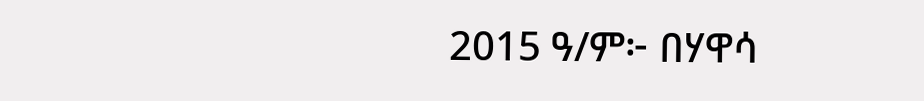2015 ዓ/ም፦ በሃዋሳ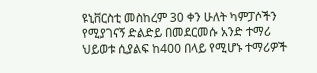ዩኒቨርስቲ መስከረም 30 ቀን ሁለት ካምፓሶችን የሚያገናኝ ድልድይ በመደርመሱ አንድ ተማሪ ህይወቱ ሲያልፍ ከ400 በላይ የሚሆኑ ተማሪዎች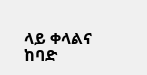ላይ ቀላልና ከባድ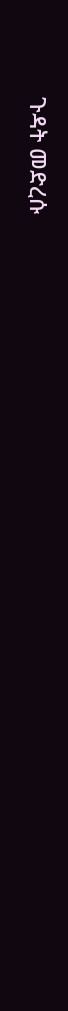ጉዳት መድረሱ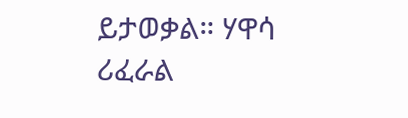ይታወቃል። ሃዋሳ ሪፈራል